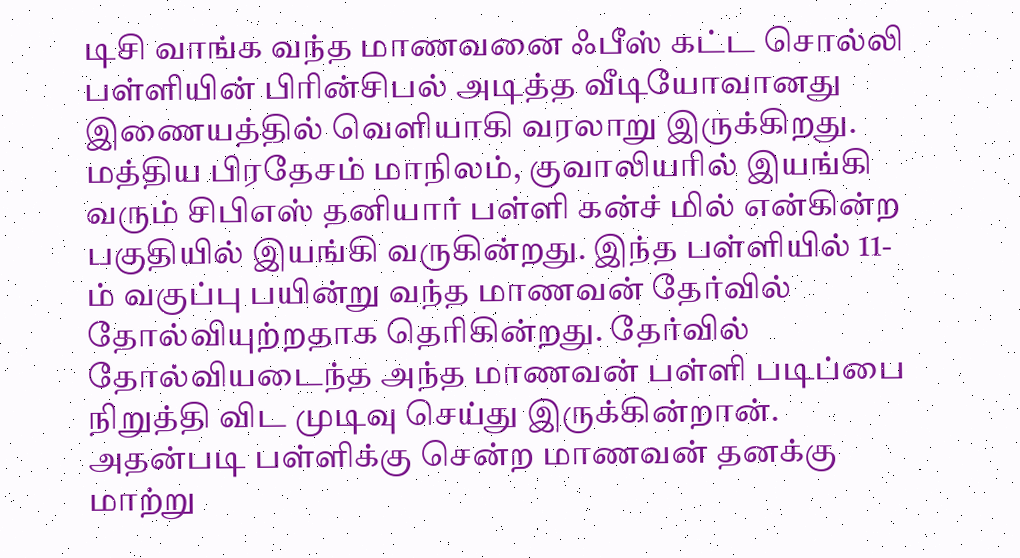டிசி வாங்க வந்த மாணவனை ஃபீஸ் கட்ட சொல்லி பள்ளியின் பிரின்சிபல் அடித்த வீடியோவானது இணையத்தில் வெளியாகி வரலாறு இருக்கிறது.
மத்திய பிரதேசம் மாநிலம், குவாலியரில் இயங்கி வரும் சிபிஎஸ் தனியார் பள்ளி கன்ச் மில் என்கின்ற பகுதியில் இயங்கி வருகின்றது. இந்த பள்ளியில் 11-ம் வகுப்பு பயின்று வந்த மாணவன் தேர்வில் தோல்வியுற்றதாக தெரிகின்றது. தேர்வில் தோல்வியடைந்த அந்த மாணவன் பள்ளி படிப்பை நிறுத்தி விட முடிவு செய்து இருக்கின்றான்.
அதன்படி பள்ளிக்கு சென்ற மாணவன் தனக்கு மாற்று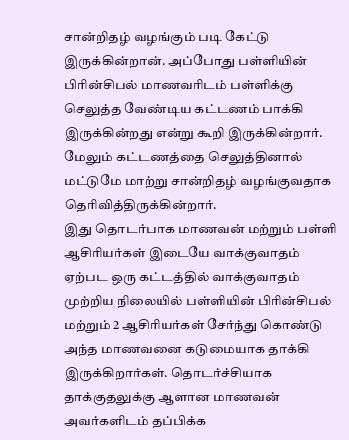சான்றிதழ் வழங்கும் படி கேட்டு இருக்கின்றான். அப்போது பள்ளியின் பிரின்சிபல் மாணவரிடம் பள்ளிக்கு செலுத்த வேண்டிய கட்டணம் பாக்கி இருக்கின்றது என்று கூறி இருக்கின்றார். மேலும் கட்டணத்தை செலுத்தினால் மட்டுமே மாற்று சான்றிதழ் வழங்குவதாக தெரிவித்திருக்கின்றார்.
இது தொடர்பாக மாணவன் மற்றும் பள்ளி ஆசிரியர்கள் இடையே வாக்குவாதம் ஏற்பட ஒரு கட்டத்தில் வாக்குவாதம் முற்றிய நிலையில் பள்ளியின் பிரின்சிபல் மற்றும் 2 ஆசிரியர்கள் சேர்ந்து கொண்டு அந்த மாணவனை கடுமையாக தாக்கி இருக்கிறார்கள். தொடர்ச்சியாக தாக்குதலுக்கு ஆளான மாணவன் அவர்களிடம் தப்பிக்க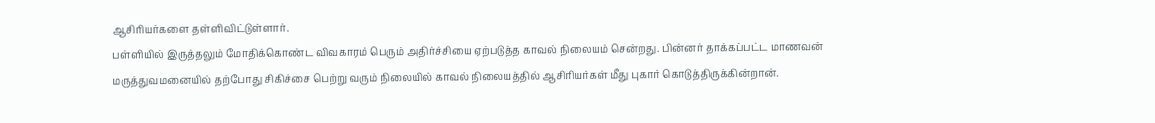ஆசிரியர்களை தள்ளிவிட்டுள்ளார்.
பள்ளியில் இருத்தலும் மோதிக்கொண்ட விவகாரம் பெரும் அதிர்ச்சியை ஏற்படுத்த காவல் நிலையம் சென்றது. பின்னர் தாக்கப்பட்ட மாணவன் மருத்துவமனையில் தற்போது சிகிச்சை பெற்று வரும் நிலையில் காவல் நிலையத்தில் ஆசிரியர்கள் மீது புகார் கொடுத்திருக்கின்றான்.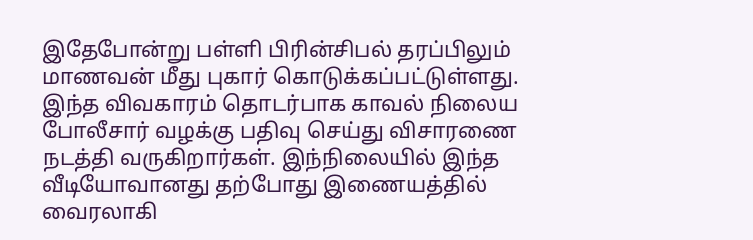இதேபோன்று பள்ளி பிரின்சிபல் தரப்பிலும் மாணவன் மீது புகார் கொடுக்கப்பட்டுள்ளது. இந்த விவகாரம் தொடர்பாக காவல் நிலைய போலீசார் வழக்கு பதிவு செய்து விசாரணை நடத்தி வருகிறார்கள். இந்நிலையில் இந்த வீடியோவானது தற்போது இணையத்தில் வைரலாகி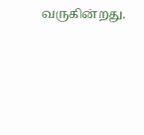வருகின்றது.